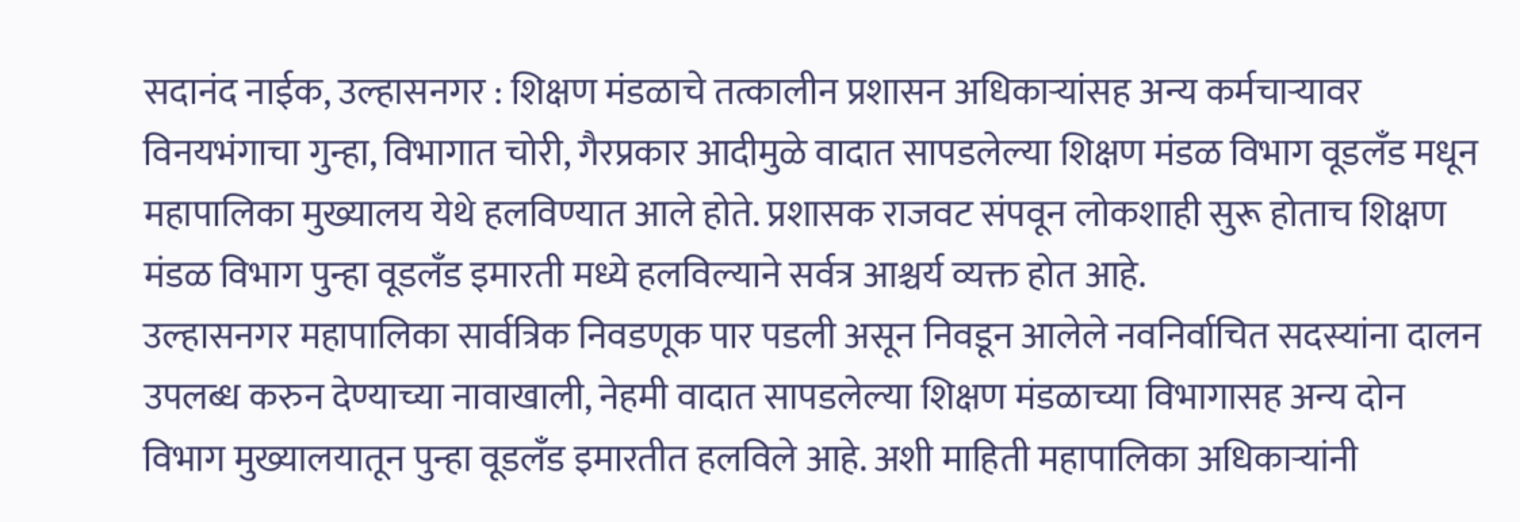सदानंद नाईक, उल्हासनगर : शिक्षण मंडळाचे तत्कालीन प्रशासन अधिकाऱ्यांसह अन्य कर्मचाऱ्यावर विनयभंगाचा गुन्हा, विभागात चोरी, गैरप्रकार आदीमुळे वादात सापडलेल्या शिक्षण मंडळ विभाग वूडलँड मधून महापालिका मुख्यालय येथे हलविण्यात आले होते. प्रशासक राजवट संपवून लोकशाही सुरू होताच शिक्षण मंडळ विभाग पुन्हा वूडलँड इमारती मध्ये हलविल्याने सर्वत्र आश्चर्य व्यक्त होत आहे.
उल्हासनगर महापालिका सार्वत्रिक निवडणूक पार पडली असून निवडून आलेले नवनिर्वाचित सदस्यांना दालन उपलब्ध करुन देण्याच्या नावाखाली, नेहमी वादात सापडलेल्या शिक्षण मंडळाच्या विभागासह अन्य दोन विभाग मुख्यालयातून पुन्हा वूडलँड इमारतीत हलविले आहे. अशी माहिती महापालिका अधिकाऱ्यांनी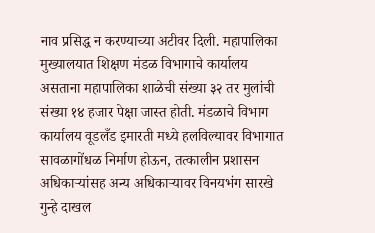नाव प्रसिद्ध न करण्याच्या अटीवर दिली. महापालिका मुख्यालयात शिक्षण मंडळ विभागाचे कार्यालय असताना महापालिका शाळेची संख्या ३२ तर मुलांची संख्या १४ हजार पेक्षा जास्त होती. मंडळाचे विभाग कार्यालय वूडलँड इमारती मध्ये हलविल्यावर विभागात सावळागोंधळ निर्माण होऊन, तत्कालीन प्रशासन अधिकाऱ्यांसह अन्य अधिकाऱ्यावर विनयभंग सारखे गुन्हे दाखल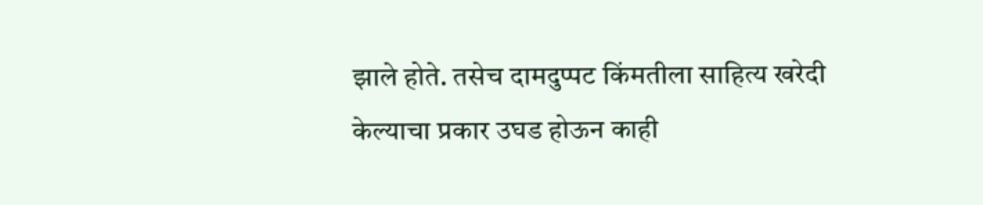झाले होते. तसेच दामदुप्पट किंमतीला साहित्य खरेदी केल्याचा प्रकार उघड होऊन काही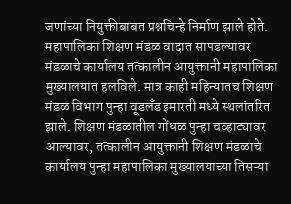जणांच्या नियुक्तीबाबत प्रश्नचिन्हे निर्माण झाले होते.
महापालिका शिक्षण मंडळ वादात सापडल्यावर मंडळाचे कार्यालय तत्कालीन आयुक्तानी महापालिका मुख्यालयात हलविले. मात्र काही महिन्यातच शिक्षण मंडळ विभाग पुन्हा वूडलँड इमारती मध्ये स्थलांतरित झाले. शिक्षण मंडळातील गोंधळ पुन्हा चव्हाट्यावर आल्यावर, तत्कालीन आयुक्तानी शिक्षण मंडळाचे कार्यालय पुन्हा महापालिका मुख्यालयाच्या तिसऱ्या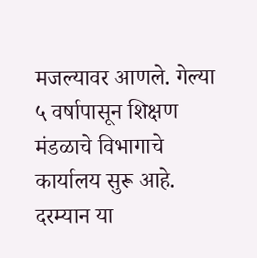मजल्यावर आणले. गेल्या ५ वर्षापासून शिक्षण मंडळाचे विभागाचे कार्यालय सुरू आहे. दरम्यान या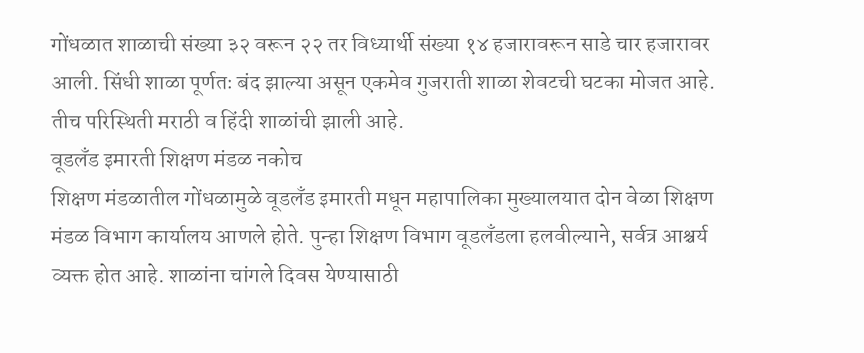गोंधळात शाळाची संख्या ३२ वरून २२ तर विध्यार्थी संख्या १४ हजारावरून साडे चार हजारावर आली. सिंधी शाळा पूर्णतः बंद झाल्या असून एकमेव गुजराती शाळा शेवटची घटका मोजत आहे. तीच परिस्थिती मराठी व हिंदी शाळांची झाली आहे.
वूडलँड इमारती शिक्षण मंडळ नकोच
शिक्षण मंडळातील गोंधळामुळे वूडलँड इमारती मधून महापालिका मुख्यालयात दोन वेळा शिक्षण मंडळ विभाग कार्यालय आणले होते. पुन्हा शिक्षण विभाग वूडलँडला हलवील्याने, सर्वत्र आश्चर्य व्यक्त होत आहे. शाळांना चांगले दिवस येण्यासाठी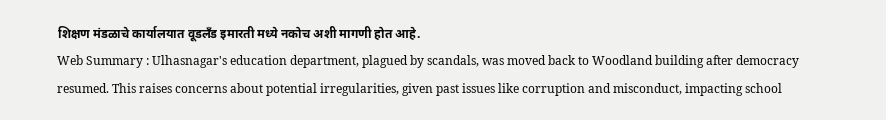शिक्षण मंडळाचे कार्यालयात वूडलँड इमारती मध्ये नकोच अशी मागणी होत आहे.
Web Summary : Ulhasnagar's education department, plagued by scandals, was moved back to Woodland building after democracy resumed. This raises concerns about potential irregularities, given past issues like corruption and misconduct, impacting school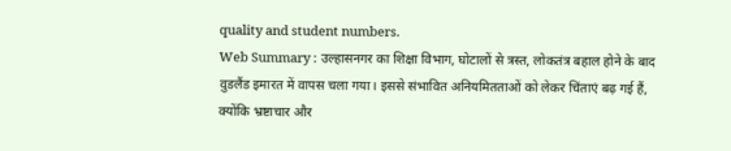quality and student numbers.
Web Summary : उल्हासनगर का शिक्षा विभाग, घोटालों से त्रस्त, लोकतंत्र बहाल होने के बाद वुडलैंड इमारत में वापस चला गया। इससे संभावित अनियमितताओं को लेकर चिंताएं बढ़ गई हैं, क्योंकि भ्रष्टाचार और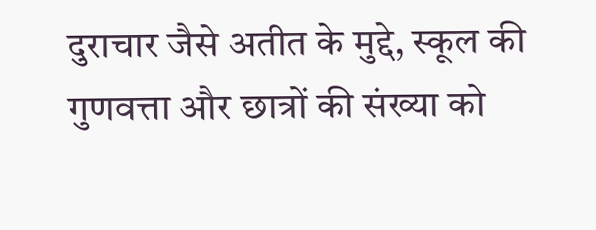दुराचार जैसे अतीत के मुद्दे, स्कूल की गुणवत्ता और छात्रों की संख्या को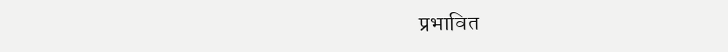प्रभावित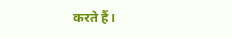करते हैं।